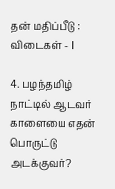தன் மதிப்பீடு : விடைகள் - I

4. பழந்தமிழ் நாட்டில் ஆடவர் காளையை எதன் பொருட்டு அடக்குவர்?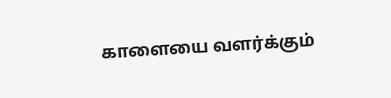காளையை வளர்க்கும்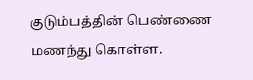குடும்பத்தின் பெண்ணை மணந்து கொள்ள.